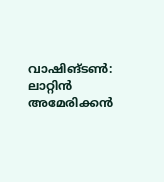വാഷിങ്ടൺ: ലാറ്റിൻ അമേരിക്കൻ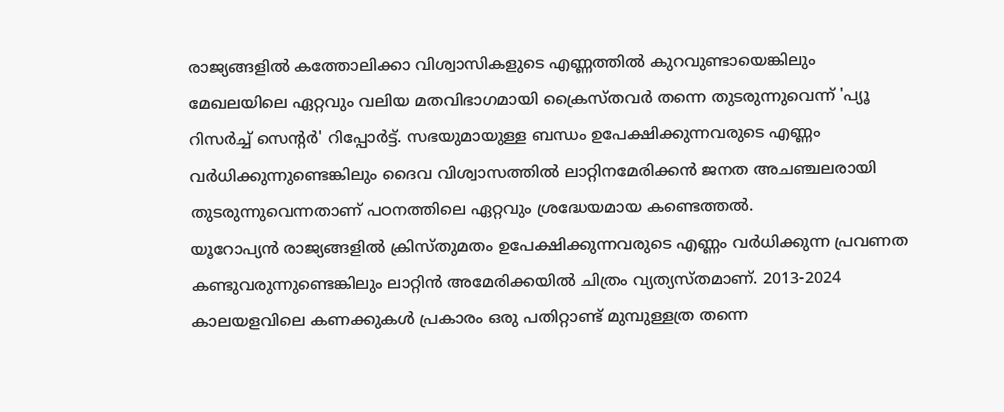രാജ്യങ്ങളിൽ കത്തോലിക്കാ വിശ്വാസികളുടെ എണ്ണത്തിൽ കുറവുണ്ടായെങ്കിലും മേഖലയിലെ ഏറ്റവും വലിയ മതവിഭാഗമായി ക്രൈസ്തവർ തന്നെ തുടരുന്നുവെന്ന് 'പ്യൂ റിസർച്ച് സെന്റർ' റിപ്പോർട്ട്. സഭയുമായുള്ള ബന്ധം ഉപേക്ഷിക്കുന്നവരുടെ എണ്ണം വർധിക്കുന്നുണ്ടെങ്കിലും ദൈവ വിശ്വാസത്തിൽ ലാറ്റിനമേരിക്കൻ ജനത അചഞ്ചലരായി തുടരുന്നുവെന്നതാണ് പഠനത്തിലെ ഏറ്റവും ശ്രദ്ധേയമായ കണ്ടെത്തൽ.
യൂറോപ്യൻ രാജ്യങ്ങളിൽ ക്രിസ്തുമതം ഉപേക്ഷിക്കുന്നവരുടെ എണ്ണം വർധിക്കുന്ന പ്രവണത കണ്ടുവരുന്നുണ്ടെങ്കിലും ലാറ്റിൻ അമേരിക്കയിൽ ചിത്രം വ്യത്യസ്തമാണ്. 2013-2024 കാലയളവിലെ കണക്കുകൾ പ്രകാരം ഒരു പതിറ്റാണ്ട് മുമ്പുള്ളത്ര തന്നെ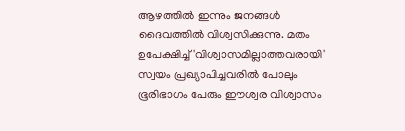ആഴത്തിൽ ഇന്നും ജനങ്ങൾ ദൈവത്തിൽ വിശ്വസിക്കുന്നു. മതം ഉപേക്ഷിച്ച് 'വിശ്വാസമില്ലാത്തവരായി' സ്വയം പ്രഖ്യാപിച്ചവരിൽ പോലും ഭൂരിഭാഗം പേരും ഈശ്വര വിശ്വാസം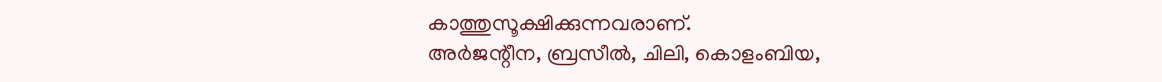കാത്തുസൂക്ഷിക്കുന്നവരാണ്.
അർജന്റീന, ബ്രസീൽ, ചിലി, കൊളംബിയ,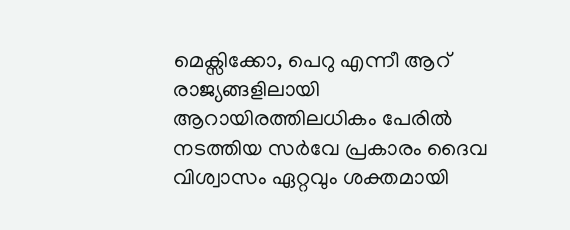മെക്സിക്കോ, പെറു എന്നീ ആറ് രാജ്യങ്ങളിലായി ആറായിരത്തിലധികം പേരിൽ നടത്തിയ സർവേ പ്രകാരം ദൈവ വിശ്വാസം ഏറ്റവും ശക്തമായി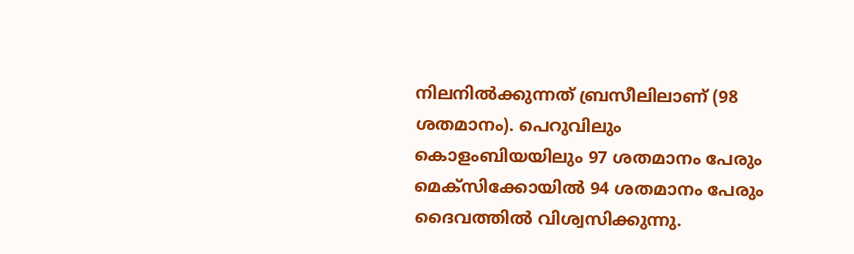നിലനിൽക്കുന്നത് ബ്രസീലിലാണ് (98 ശതമാനം). പെറുവിലും കൊളംബിയയിലും 97 ശതമാനം പേരും മെക്സിക്കോയിൽ 94 ശതമാനം പേരും ദൈവത്തിൽ വിശ്വസിക്കുന്നു.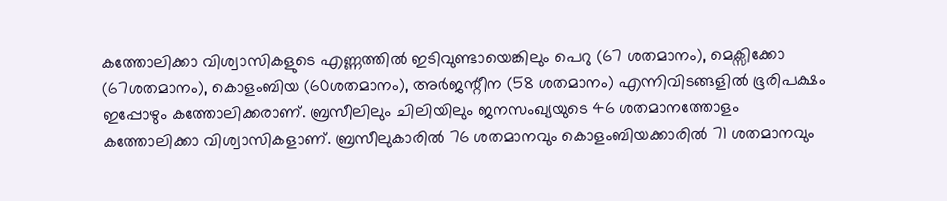കത്തോലിക്കാ വിശ്വാസികളുടെ എണ്ണത്തിൽ ഇടിവുണ്ടായെങ്കിലും പെറു (67 ശതമാനം), മെക്സിക്കോ (67ശതമാനം), കൊളംബിയ (60ശതമാനം), അർജന്റീന (58 ശതമാനം) എന്നിവിടങ്ങളിൽ ഭൂരിപക്ഷം ഇപ്പോഴും കത്തോലിക്കരാണ്. ബ്രസീലിലും ചിലിയിലും ജനസംഖ്യയുടെ 46 ശതമാനത്തോളം കത്തോലിക്കാ വിശ്വാസികളാണ്. ബ്രസീലുകാരിൽ 76 ശതമാനവും കൊളംബിയക്കാരിൽ 71 ശതമാനവും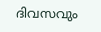ദിവസവും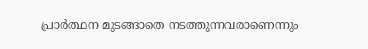പ്രാർത്ഥന മുടങ്ങാതെ നടത്തുന്നവരാണെന്നും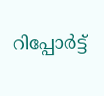റിപ്പോർട്ട്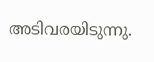അടിവരയിടുന്നു.